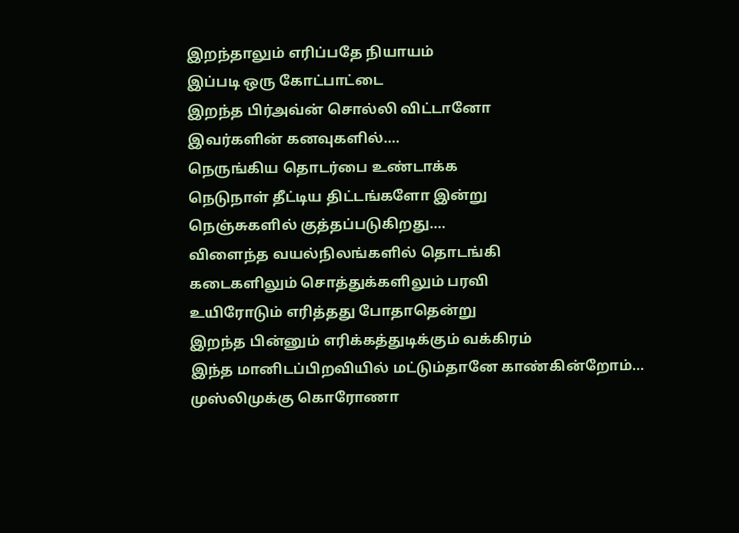இறந்தாலும் எரிப்பதே நியாயம்
இப்படி ஒரு கோட்பாட்டை
இறந்த பிர்அவ்ன் சொல்லி விட்டானோ
இவர்களின் கனவுகளில்....
நெருங்கிய தொடர்பை உண்டாக்க
நெடுநாள் தீட்டிய திட்டங்களோ இன்று
நெஞ்சுகளில் குத்தப்படுகிறது....
விளைந்த வயல்நிலங்களில் தொடங்கி
கடைகளிலும் சொத்துக்களிலும் பரவி
உயிரோடும் எரித்தது போதாதென்று
இறந்த பின்னும் எரிக்கத்துடிக்கும் வக்கிரம்
இந்த மானிடப்பிறவியில் மட்டும்தானே காண்கின்றோம்...
முஸ்லிமுக்கு கொரோணா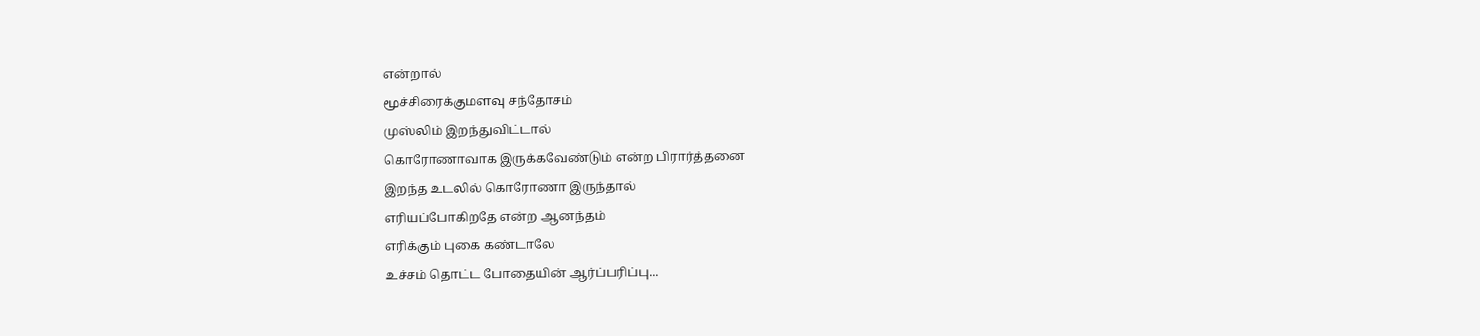என்றால்
மூச்சிரைக்குமளவு சந்தோசம்
முஸ்லிம் இறந்துவிட்டால்
கொரோணாவாக இருக்கவேண்டும் என்ற பிரார்த்தனை
இறந்த உடலில் கொரோணா இருந்தால்
எரியப்போகிறதே என்ற ஆனந்தம்
எரிக்கும் புகை கண்டாலே
உச்சம் தொட்ட போதையின் ஆர்ப்பரிப்பு...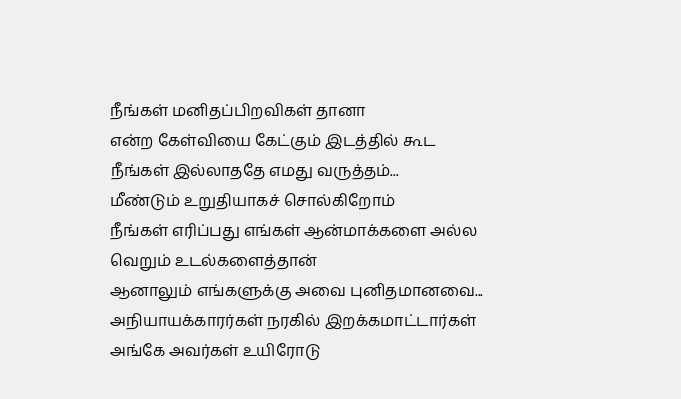நீங்கள் மனிதப்பிறவிகள் தானா
என்ற கேள்வியை கேட்கும் இடத்தில் கூட
நீங்கள் இல்லாததே எமது வருத்தம்...
மீண்டும் உறுதியாகச் சொல்கிறோம்
நீங்கள் எரிப்பது எங்கள் ஆன்மாக்களை அல்ல
வெறும் உடல்களைத்தான்
ஆனாலும் எங்களுக்கு அவை புனிதமானவை...
அநியாயக்காரர்கள் நரகில் இறக்கமாட்டார்கள்
அங்கே அவர்கள் உயிரோடு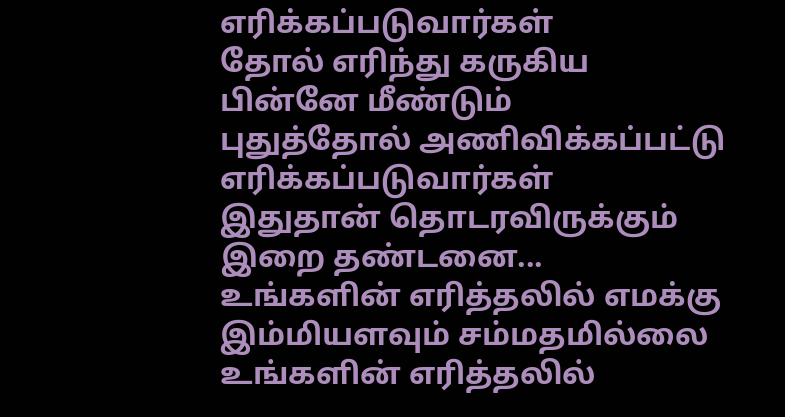எரிக்கப்படுவார்கள்
தோல் எரிந்து கருகிய பின்னே மீண்டும்
புதுத்தோல் அணிவிக்கப்பட்டு எரிக்கப்படுவார்கள்
இதுதான் தொடரவிருக்கும் இறை தண்டனை...
உங்களின் எரித்தலில் எமக்கு
இம்மியளவும் சம்மதமில்லை
உங்களின் எரித்தலில்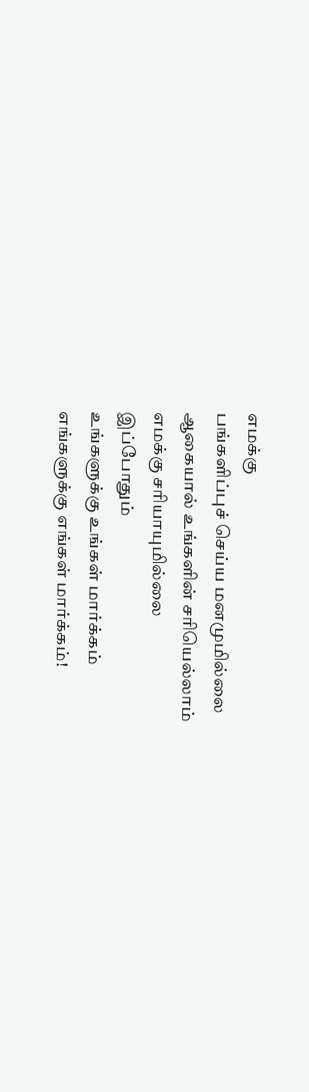எமக்கு
பங்களிப்புச் செய்ய மனமுமில்லை
ஆகையால் உங்களின் சரியெல்லாம்
எமக்கு சரியாயுமில்லை
இப்போதும்
உங்களுக்கு உங்கள் மார்க்கம்
எங்களுக்கு எங்கள் மார்க்கம்!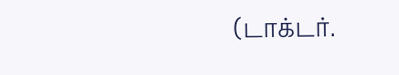(டாக்டர்.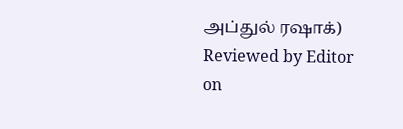அப்துல் ரஷாக்)
Reviewed by Editor
on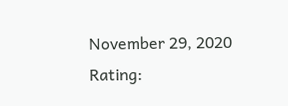November 29, 2020
Rating: